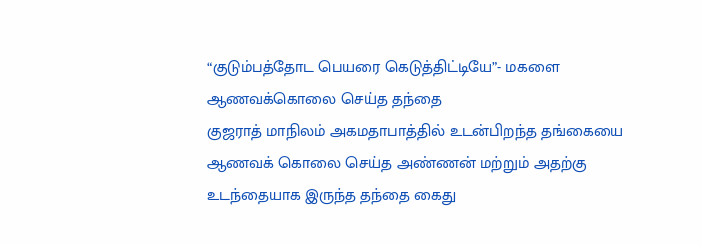“குடும்பத்தோட பெயரை கெடுத்திட்டியே”- மகளை ஆணவக்கொலை செய்த தந்தை
குஜராத் மாநிலம் அகமதாபாத்தில் உடன்பிறந்த தங்கையை ஆணவக் கொலை செய்த அண்ணன் மற்றும் அதற்கு உடந்தையாக இருந்த தந்தை கைது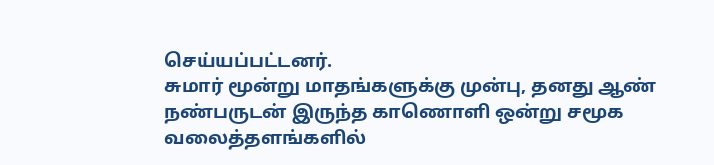செய்யப்பட்டனர்.
சுமார் மூன்று மாதங்களுக்கு முன்பு, தனது ஆண் நண்பருடன் இருந்த காணொளி ஒன்று சமூக வலைத்தளங்களில்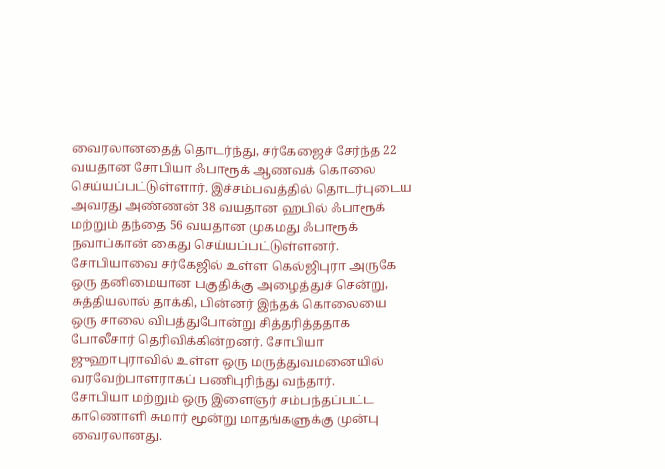வைரலானதைத் தொடர்ந்து, சர்கேஜைச் சேர்ந்த 22 வயதான சோபியா ஃபாரூக் ஆணவக் கொலை செய்யப்பட்டுள்ளார். இச்சம்பவத்தில் தொடர்புடைய அவரது அண்ணன் 38 வயதான ஹபில் ஃபாரூக் மற்றும் தந்தை 56 வயதான முகமது ஃபாரூக் நவாப்கான் கைது செய்யப்பட்டுள்ளனர். சோபியாவை சர்கேஜில் உள்ள கெல்ஜிபுரா அருகே ஒரு தனிமையான பகுதிக்கு அழைத்துச் சென்று, சுத்தியலால் தாக்கி, பின்னர் இந்தக் கொலையை ஒரு சாலை விபத்துபோன்று சித்தரித்ததாக போலீசார் தெரிவிக்கின்றனர். சோபியா ஜுஹாபுராவில் உள்ள ஒரு மருத்துவமனையில் வரவேற்பாளராகப் பணிபுரிந்து வந்தார்.
சோபியா மற்றும் ஒரு இளைஞர் சம்பந்தப்பட்ட காணொளி சுமார் மூன்று மாதங்களுக்கு முன்பு வைரலானது.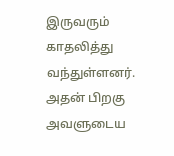இருவரும் காதலித்து வந்துள்ளனர். அதன் பிறகு அவளுடைய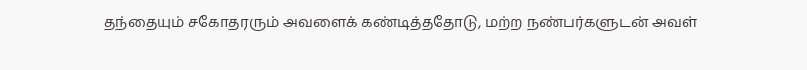தந்தையும் சகோதரரும் அவளைக் கண்டித்ததோடு, மற்ற நண்பர்களுடன் அவள்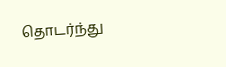தொடர்ந்து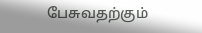பேசுவதற்கும்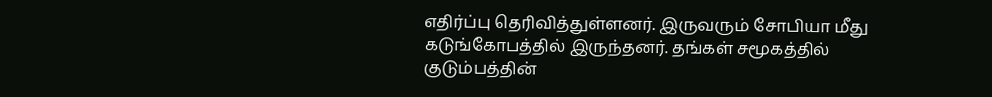எதிர்ப்பு தெரிவித்துள்ளனர். இருவரும் சோபியா மீது கடுங்கோபத்தில் இருந்தனர். தங்கள் சமூகத்தில் குடும்பத்தின்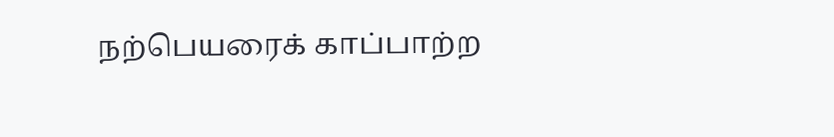நற்பெயரைக் காப்பாற்ற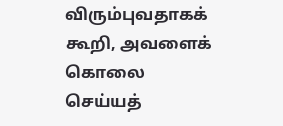விரும்புவதாகக் கூறி, அவளைக் கொலை செய்யத்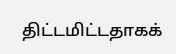திட்டமிட்டதாகக்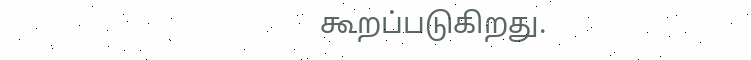கூறப்படுகிறது.